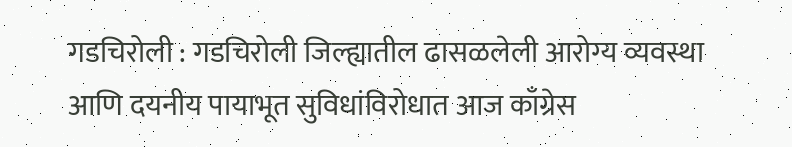गडचिरोली : गडचिरोली जिल्ह्यातील ढासळलेली आरोग्य व्यवस्था आणि दयनीय पायाभूत सुविधांविरोधात आज काँग्रेस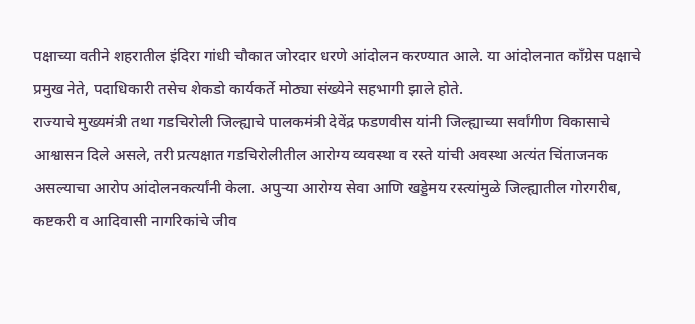पक्षाच्या वतीने शहरातील इंदिरा गांधी चौकात जोरदार धरणे आंदोलन करण्यात आले. या आंदोलनात काँग्रेस पक्षाचे प्रमुख नेते, पदाधिकारी तसेच शेकडो कार्यकर्ते मोठ्या संख्येने सहभागी झाले होते.
राज्याचे मुख्यमंत्री तथा गडचिरोली जिल्ह्याचे पालकमंत्री देवेंद्र फडणवीस यांनी जिल्ह्याच्या सर्वांगीण विकासाचे आश्वासन दिले असले, तरी प्रत्यक्षात गडचिरोलीतील आरोग्य व्यवस्था व रस्ते यांची अवस्था अत्यंत चिंताजनक असल्याचा आरोप आंदोलनकर्त्यांनी केला. अपुऱ्या आरोग्य सेवा आणि खड्डेमय रस्त्यांमुळे जिल्ह्यातील गोरगरीब, कष्टकरी व आदिवासी नागरिकांचे जीव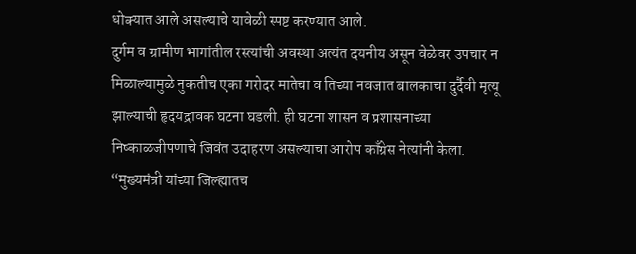धोक्यात आले असल्याचे यावेळी स्पष्ट करण्यात आले.
दुर्गम व ग्रामीण भागांतील रस्त्यांची अवस्था अत्यंत दयनीय असून वेळेवर उपचार न मिळाल्यामुळे नुकतीच एका गरोदर मातेचा व तिच्या नवजात बालकाचा दुर्दैवी मृत्यू झाल्याची हृदयद्रावक घटना घडली. ही घटना शासन व प्रशासनाच्या निष्काळजीपणाचे जिवंत उदाहरण असल्याचा आरोप काँग्रेस नेत्यांनी केला. “मुख्यमंत्री यांच्या जिल्ह्यातच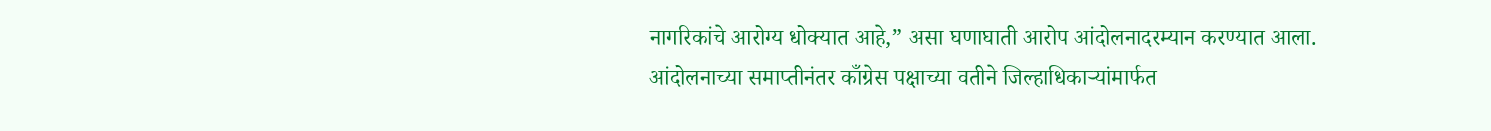नागरिकांचे आरोग्य धोक्यात आहे,” असा घणाघाती आरोप आंदोलनादरम्यान करण्यात आला.
आंदोलनाच्या समाप्तीनंतर काँग्रेस पक्षाच्या वतीने जिल्हाधिकाऱ्यांमार्फत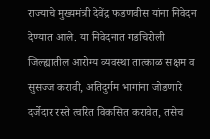राज्याचे मुख्यमंत्री देवेंद्र फडणवीस यांना निवेदन देण्यात आले. या निवेदनात गडचिरोली जिल्ह्यातील आरोग्य व्यवस्था तात्काळ सक्षम व सुसज्ज करावी, अतिदुर्गम भागांना जोडणारे दर्जेदार रस्ते त्वरित विकसित करावेत, तसेच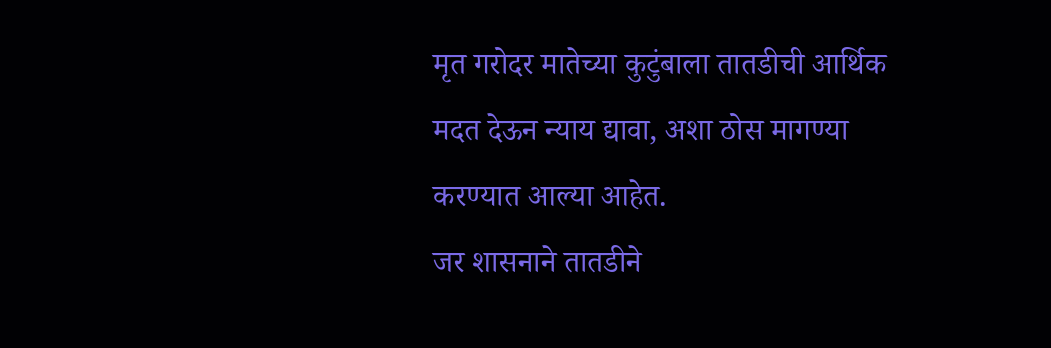मृत गरोदर मातेच्या कुटुंबाला तातडीची आर्थिक मदत देऊन न्याय द्यावा, अशा ठोस मागण्या करण्यात आल्या आहेत.
जर शासनाने तातडीने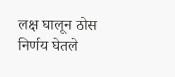लक्ष घालून ठोस निर्णय घेतले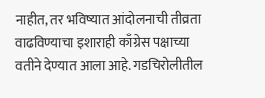नाहीत, तर भविष्यात आंदोलनाची तीव्रता वाढविण्याचा इशाराही काँग्रेस पक्षाच्या वतीने देण्यात आला आहे. गडचिरोलीतील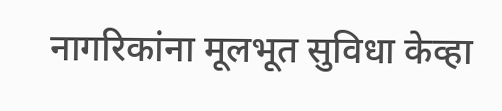नागरिकांना मूलभूत सुविधा केव्हा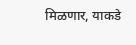मिळणार, याकडे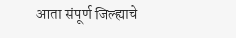आता संपूर्ण जिल्ह्याचे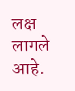लक्ष लागले आहे.